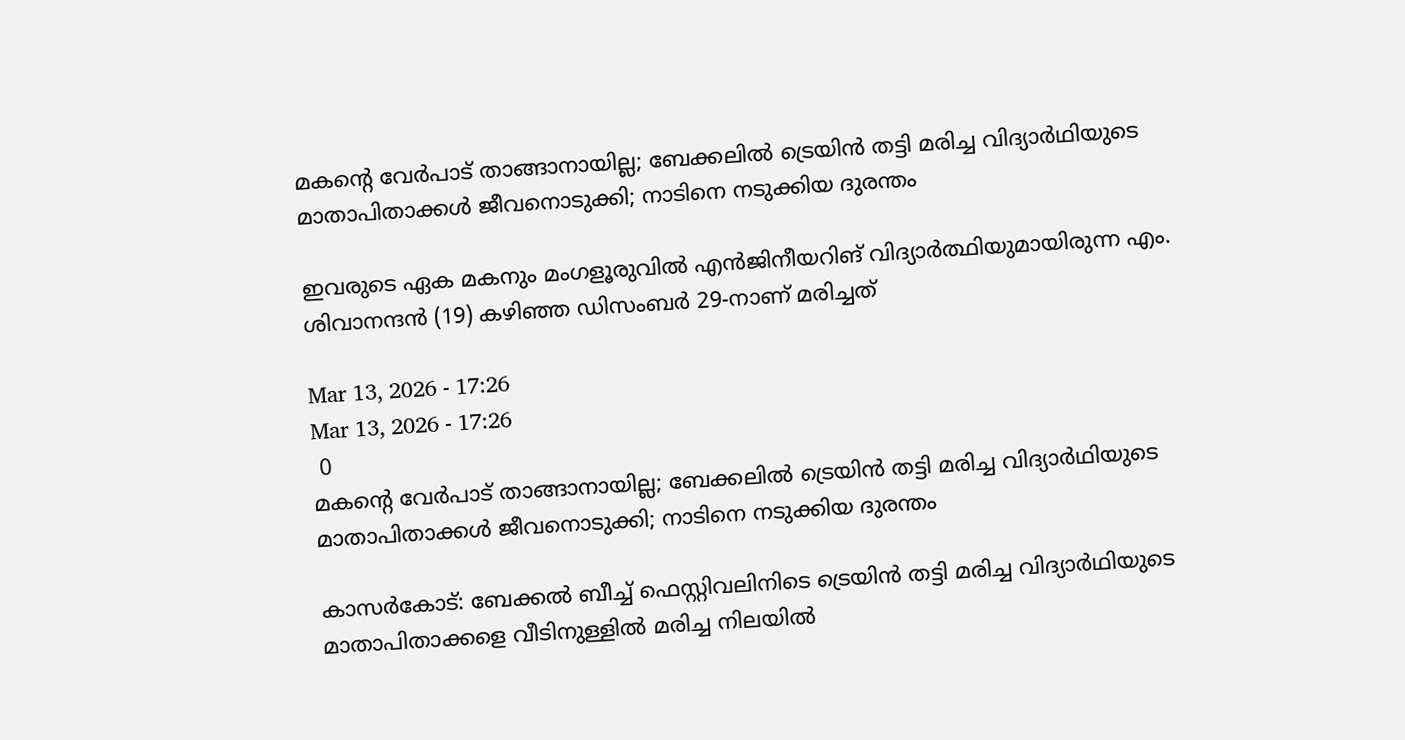മകന്‍റെ വേർപാട് താങ്ങാനായില്ല; ബേക്കലിൽ ട്രെയിൻ തട്ടി മരിച്ച വിദ്യാർഥിയുടെ മാതാപിതാക്കൾ ജീവനൊടുക്കി; നാടിനെ നടുക്കിയ ദുരന്തം

ഇവരുടെ ഏക മകനും മംഗളൂരുവിൽ എൻജിനീയറിങ് വിദ്യാർത്ഥിയുമായിരുന്ന എം. ശിവാനന്ദൻ (19) കഴിഞ്ഞ ഡിസംബർ 29-നാണ് മരിച്ചത്

Mar 13, 2026 - 17:26
Mar 13, 2026 - 17:26
 0
മകന്‍റെ വേർപാട് താങ്ങാനായില്ല; ബേക്കലിൽ ട്രെയിൻ തട്ടി മരിച്ച വിദ്യാർഥിയുടെ മാതാപിതാക്കൾ ജീവനൊടുക്കി; നാടിനെ നടുക്കിയ ദുരന്തം

കാസർകോട്: ബേക്കൽ ബീച്ച് ഫെസ്റ്റിവലിനിടെ ട്രെയിൻ തട്ടി മരിച്ച വിദ്യാർഥിയുടെ മാതാപിതാക്കളെ വീടിനുള്ളിൽ മരിച്ച നിലയിൽ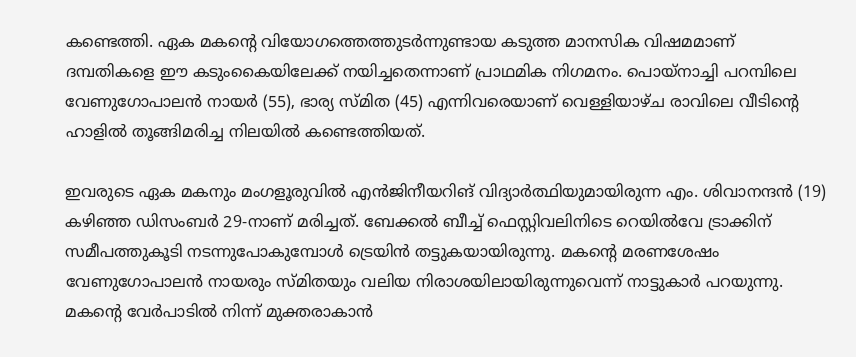കണ്ടെത്തി. ഏക മകന്റെ വിയോഗത്തെത്തുടർന്നുണ്ടായ കടുത്ത മാനസിക വിഷമമാണ് ദമ്പതികളെ ഈ കടുംകൈയിലേക്ക് നയിച്ചതെന്നാണ് പ്രാഥമിക നിഗമനം. പൊയ്നാച്ചി പറമ്പിലെ വേണുഗോപാലൻ നായർ (55), ഭാര്യ സ്മിത (45) എന്നിവരെയാണ് വെള്ളിയാഴ്ച രാവിലെ വീടിന്റെ ഹാളിൽ തൂങ്ങിമരിച്ച നിലയിൽ കണ്ടെത്തിയത്.

ഇവരുടെ ഏക മകനും മംഗളൂരുവിൽ എൻജിനീയറിങ് വിദ്യാർത്ഥിയുമായിരുന്ന എം. ശിവാനന്ദൻ (19) കഴിഞ്ഞ ഡിസംബർ 29-നാണ് മരിച്ചത്. ബേക്കൽ ബീച്ച് ഫെസ്റ്റിവലിനിടെ റെയിൽവേ ട്രാക്കിന് സമീപത്തുകൂടി നടന്നുപോകുമ്പോൾ ട്രെയിൻ തട്ടുകയായിരുന്നു. മകന്റെ മരണശേഷം വേണുഗോപാലൻ നായരും സ്മിതയും വലിയ നിരാശയിലായിരുന്നുവെന്ന് നാട്ടുകാർ പറയുന്നു. മകന്റെ വേർപാടിൽ നിന്ന് മുക്തരാകാൻ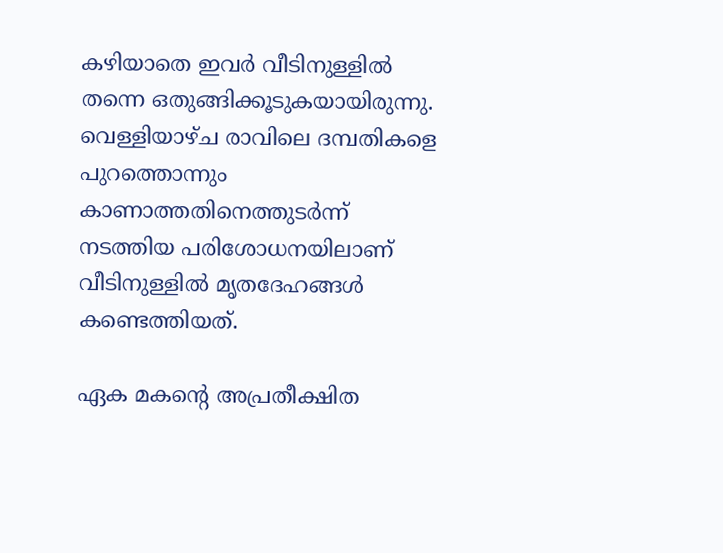കഴിയാതെ ഇവർ വീടിനുള്ളിൽ തന്നെ ഒതുങ്ങിക്കൂടുകയായിരുന്നു. വെള്ളിയാഴ്ച രാവിലെ ദമ്പതികളെ പുറത്തൊന്നും കാണാത്തതിനെത്തുടർന്ന് നടത്തിയ പരിശോധനയിലാണ് വീടിനുള്ളിൽ മൃതദേഹങ്ങൾ കണ്ടെത്തിയത്.

ഏക മകന്റെ അപ്രതീക്ഷിത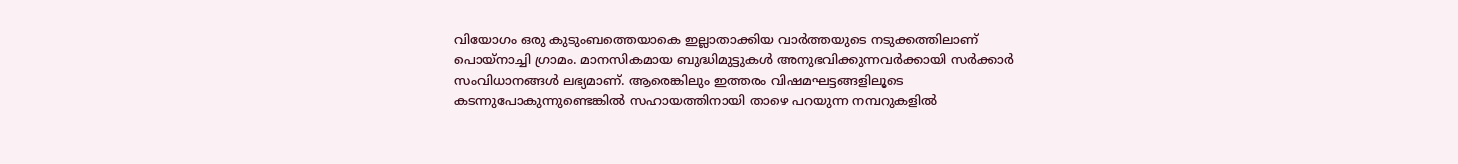വിയോഗം ഒരു കുടുംബത്തെയാകെ ഇല്ലാതാക്കിയ വാർത്തയുടെ നടുക്കത്തിലാണ് പൊയ്നാച്ചി ഗ്രാമം. മാനസികമായ ബുദ്ധിമുട്ടുകൾ അനുഭവിക്കുന്നവർക്കായി സർക്കാർ സംവിധാനങ്ങൾ ലഭ്യമാണ്. ആരെങ്കിലും ഇത്തരം വിഷമഘട്ടങ്ങളിലൂടെ കടന്നുപോകുന്നുണ്ടെങ്കിൽ സഹായത്തിനായി താഴെ പറയുന്ന നമ്പറുകളിൽ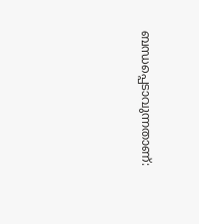ബന്ധപ്പെടാവുന്നതാണ്: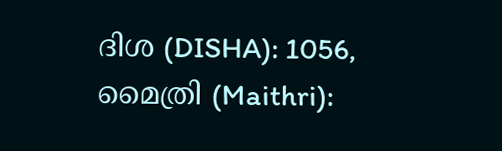ദിശ (DISHA): 1056, മൈത്രി (Maithri):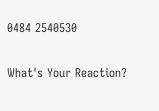0484 2540530

What's Your Reaction?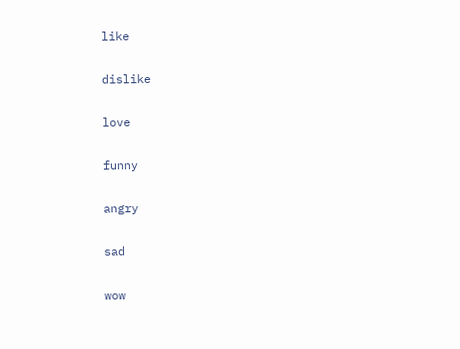like

dislike

love

funny

angry

sad

wow